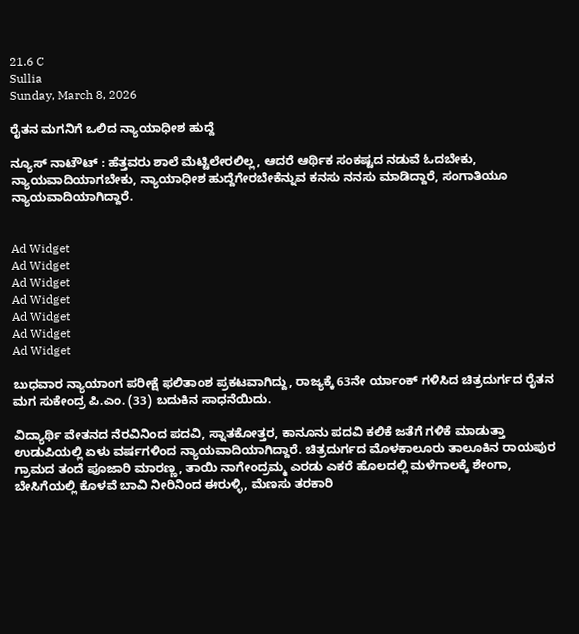21.6 C
Sullia
Sunday, March 8, 2026

ರೈತನ ಮಗನಿಗೆ ಒಲಿದ ನ್ಯಾಯಾಧೀಶ ಹುದ್ದೆ

ನ್ಯೂಸ್ ನಾಟೌಟ್ : ಹೆತ್ತವರು ಶಾಲೆ ಮೆಟ್ಟಿಲೇರಲಿಲ್ಲ, ಆದರೆ ಆರ್ಥಿಕ ಸಂಕಷ್ಟದ ನಡುವೆ ಓದಬೇಕು, ನ್ಯಾಯವಾದಿಯಾಗಬೇಕು, ನ್ಯಾಯಾಧೀಶ ಹುದ್ದೆಗೇರಬೇಕೆನ್ನುವ ಕನಸು ನನಸು ಮಾಡಿದ್ದಾರೆ, ಸಂಗಾತಿಯೂ ನ್ಯಾಯವಾದಿಯಾಗಿದ್ದಾರೆ.


Ad Widget
Ad Widget
Ad Widget
Ad Widget
Ad Widget
Ad Widget
Ad Widget

ಬುಧವಾರ ನ್ಯಾಯಾಂಗ ಪರೀಕ್ಷೆ ಫಲಿತಾಂಶ ಪ್ರಕಟವಾಗಿದ್ದು, ರಾಜ್ಯಕ್ಕೆ 63ನೇ ರ್ಯಾಂಕ್ ಗಳಿಸಿದ ಚಿತ್ರದುರ್ಗದ ರೈತನ ಮಗ ಸುಕೇಂದ್ರ ಪಿ.ಎಂ. (33) ಬದುಕಿನ ಸಾಧನೆಯಿದು.

ವಿದ್ಯಾರ್ಥಿ ವೇತನದ ನೆರವಿನಿಂದ ಪದವಿ, ಸ್ನಾತಕೋತ್ತರ, ಕಾನೂನು ಪದವಿ ಕಲಿಕೆ ಜತೆಗೆ ಗಳಿಕೆ ಮಾಡುತ್ತಾ ಉಡುಪಿಯಲ್ಲಿ ಏಳು ವರ್ಷಗಳಿಂದ ನ್ಯಾಯವಾದಿಯಾಗಿದ್ದಾರೆ. ಚಿತ್ರದುರ್ಗದ ಮೊಳಕಾಲೂರು ತಾಲೂಕಿನ ರಾಯಪುರ ಗ್ರಾಮದ ತಂದೆ ಪೂಜಾರಿ ಮಾರಣ್ಣ, ತಾಯಿ ನಾಗೇಂದ್ರಮ್ಮ ಎರಡು ಎಕರೆ ಹೊಲದಲ್ಲಿ ಮಳೆಗಾಲಕ್ಕೆ ಶೇಂಗಾ, ಬೇಸಿಗೆಯಲ್ಲಿ ಕೊಳವೆ ಬಾವಿ ನೀರಿನಿಂದ ಈರುಳ್ಳಿ, ಮೆಣಸು ತರಕಾರಿ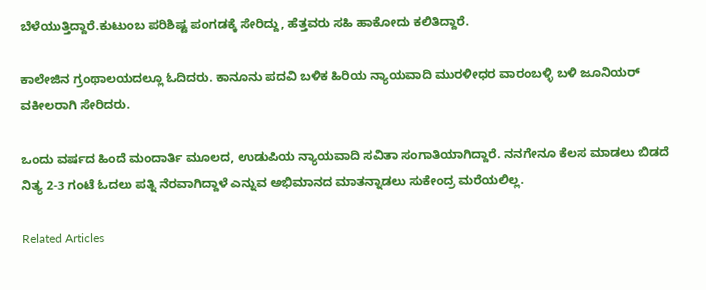ಬೆಳೆಯುತ್ತಿದ್ದಾರೆ.ಕುಟುಂಬ ಪರಿಶಿಷ್ಟ ಪಂಗಡಕ್ಕೆ ಸೇರಿದ್ದು, ಹೆತ್ತವರು ಸಹಿ ಹಾಕೋದು ಕಲಿತಿದ್ದಾರೆ.

ಕಾಲೇಜಿನ ಗ್ರಂಥಾಲಯದಲ್ಲೂ ಓದಿದರು. ಕಾನೂನು ಪದವಿ ಬಳಿಕ ಹಿರಿಯ ನ್ಯಾಯವಾದಿ ಮುರಳೀಧರ ವಾರಂಬಳ್ಳಿ ಬಳಿ ಜೂನಿಯರ್ ವಕೀಲರಾಗಿ ಸೇರಿದರು.

ಒಂದು ವರ್ಷದ ಹಿಂದೆ ಮಂದಾರ್ತಿ ಮೂಲದ, ಉಡುಪಿಯ ನ್ಯಾಯವಾದಿ ಸವಿತಾ ಸಂಗಾತಿಯಾಗಿದ್ದಾರೆ. ನನಗೇನೂ ಕೆಲಸ ಮಾಡಲು ಬಿಡದೆ ನಿತ್ಯ 2-3 ಗಂಟೆ ಓದಲು ಪತ್ನಿ ನೆರವಾಗಿದ್ದಾಳೆ ಎನ್ನುವ ಅಭಿಮಾನದ ಮಾತನ್ನಾಡಲು ಸುಕೇಂದ್ರ ಮರೆಯಲಿಲ್ಲ.

Related Articles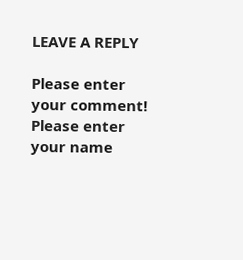LEAVE A REPLY

Please enter your comment!
Please enter your name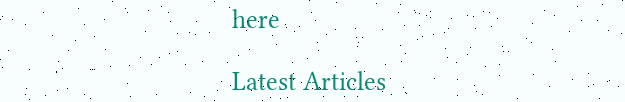here

Latest Articles